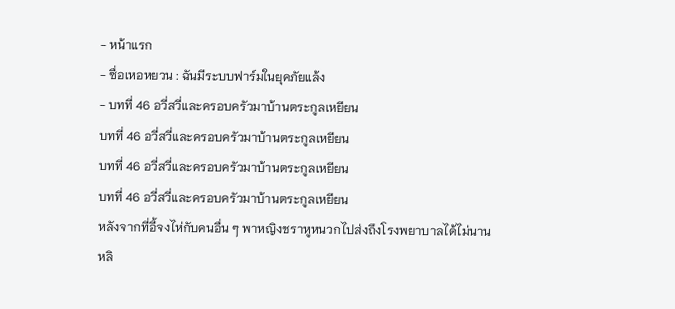- หน้าแรก
- ซื่อเหอหยวน : ฉันมีระบบฟาร์มในยุคภัยแล้ง
- บทที่ 46 อวี่สวี่และครอบครัวมาบ้านตระกูลเหยียน
บทที่ 46 อวี่สวี่และครอบครัวมาบ้านตระกูลเหยียน
บทที่ 46 อวี่สวี่และครอบครัวมาบ้านตระกูลเหยียน
บทที่ 46 อวี่สวี่และครอบครัวมาบ้านตระกูลเหยียน
หลังจากที่อี้จงไห่กับคนอื่น ๆ พาหญิงชราหูหนวกไปส่งถึงโรงพยาบาลได้ไม่นาน
หลิ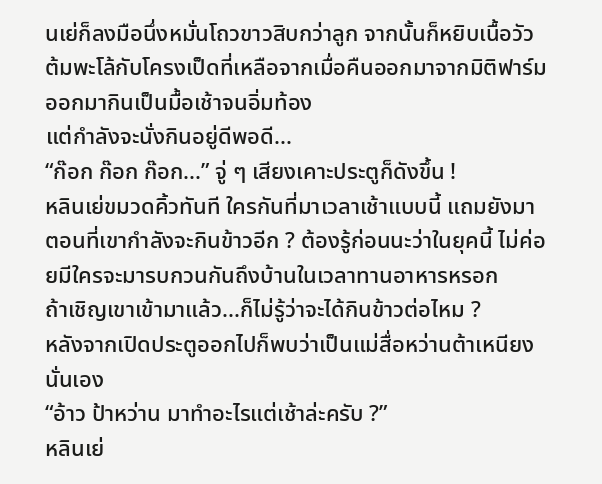นเย่ก็ลงมือนึ่งหมั่นโถวขาวสิบกว่าลูก จากนั้นก็หยิบเนื้อวัวต้มพะโล้กับโครงเป็ดที่เหลือจากเมื่อคืนออกมาจากมิติฟาร์ม ออกมากินเป็นมื้อเช้าจนอิ่มท้อง
แต่กำลังจะนั่งกินอยู่ดีพอดี...
“ก๊อก ก๊อก ก๊อก...” จู่ ๆ เสียงเคาะประตูก็ดังขึ้น !
หลินเย่ขมวดคิ้วทันที ใครกันที่มาเวลาเช้าแบบนี้ แถมยังมาตอนที่เขากำลังจะกินข้าวอีก ? ต้องรู้ก่อนนะว่าในยุคนี้ ไม่ค่อยมีใครจะมารบกวนกันถึงบ้านในเวลาทานอาหารหรอก
ถ้าเชิญเขาเข้ามาแล้ว...ก็ไม่รู้ว่าจะได้กินข้าวต่อไหม ?
หลังจากเปิดประตูออกไปก็พบว่าเป็นแม่สื่อหว่านต้าเหนียงนั่นเอง
“อ้าว ป้าหว่าน มาทำอะไรแต่เช้าล่ะครับ ?”
หลินเย่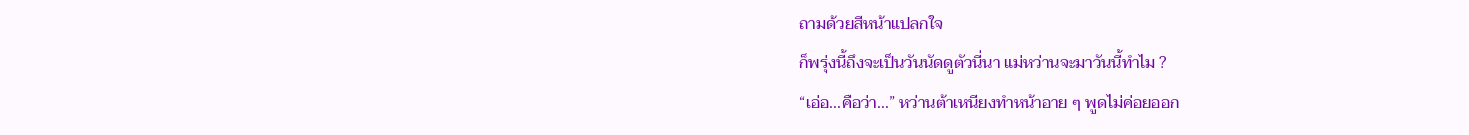ถามด้วยสีหน้าแปลกใจ
ก็พรุ่งนี้ถึงจะเป็นวันนัดดูตัวนี่นา แม่หว่านจะมาวันนี้ทำไม ?
“เอ่อ...คือว่า...” หว่านต้าเหนียงทำหน้าอาย ๆ พูดไม่ค่อยออก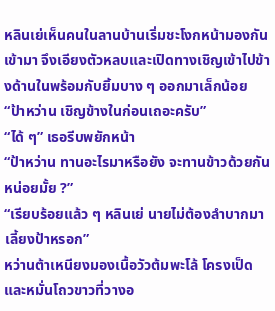หลินเย่เห็นคนในลานบ้านเริ่มชะโงกหน้ามองกันเข้ามา จึงเอียงตัวหลบและเปิดทางเชิญเข้าไปข้างด้านในพร้อมกับยิ้มบาง ๆ ออกมาเล็กน้อย
“ป้าหว่าน เชิญข้างในก่อนเถอะครับ”
“ได้ ๆ” เธอรีบพยักหน้า
“ป้าหว่าน ทานอะไรมาหรือยัง จะทานข้าวด้วยกันหน่อยมั้ย ?”
“เรียบร้อยแล้ว ๆ หลินเย่ นายไม่ต้องลำบากมาเลี้ยงป้าหรอก”
หว่านต้าเหนียงมองเนื้อวัวต้มพะโล้ โครงเป็ดและหมั่นโถวขาวที่วางอ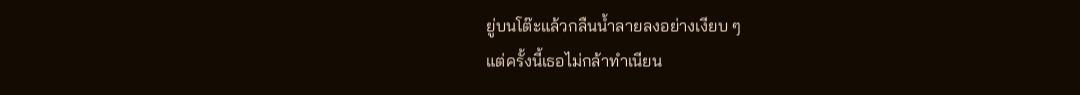ยู่บนโต๊ะแล้วกลืนน้ำลายลงอย่างเงียบ ๆ
แต่ครั้งนี้เธอไม่กล้าทำเนียน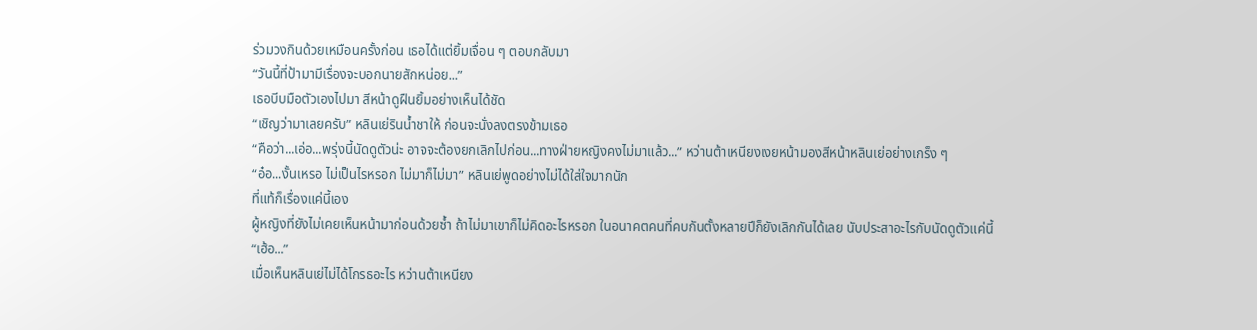ร่วมวงกินด้วยเหมือนครั้งก่อน เธอได้แต่ยิ้มเจื่อน ๆ ตอบกลับมา
“วันนี้ที่ป้ามามีเรื่องจะบอกนายสักหน่อย...”
เธอบีบมือตัวเองไปมา สีหน้าดูฝืนยิ้มอย่างเห็นได้ชัด
“เชิญว่ามาเลยครับ” หลินเย่รินน้ำชาให้ ก่อนจะนั่งลงตรงข้ามเธอ
“คือว่า...เอ่อ...พรุ่งนี้นัดดูตัวน่ะ อาจจะต้องยกเลิกไปก่อน...ทางฝ่ายหญิงคงไม่มาแล้ว...” หว่านต้าเหนียงเงยหน้ามองสีหน้าหลินเย่อย่างเกร็ง ๆ
“อ๋อ...งั้นเหรอ ไม่เป็นไรหรอก ไม่มาก็ไม่มา” หลินเย่พูดอย่างไม่ได้ใส่ใจมากนัก
ที่แท้ก็เรื่องแค่นี้เอง
ผู้หญิงที่ยังไม่เคยเห็นหน้ามาก่อนด้วยซ้ำ ถ้าไม่มาเขาก็ไม่คิดอะไรหรอก ในอนาคตคนที่คบกันตั้งหลายปีก็ยังเลิกกันได้เลย นับประสาอะไรกับนัดดูตัวแค่นี้
“เฮ้อ...”
เมื่อเห็นหลินเย่ไม่ได้โกรธอะไร หว่านต้าเหนียง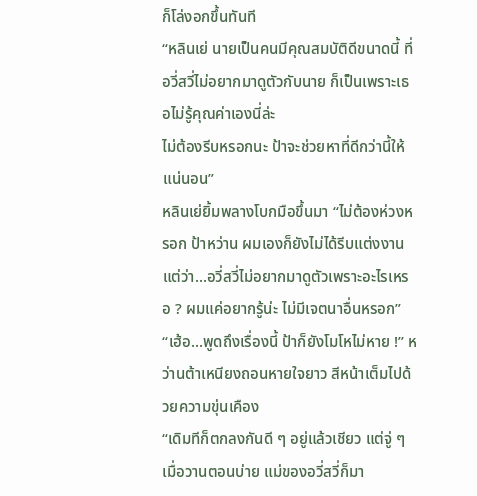ก็โล่งอกขึ้นทันที
“หลินเย่ นายเป็นคนมีคุณสมบัติดีขนาดนี้ ที่อวี่สวี่ไม่อยากมาดูตัวกับนาย ก็เป็นเพราะเธอไม่รู้คุณค่าเองนี่ล่ะ
ไม่ต้องรีบหรอกนะ ป้าจะช่วยหาที่ดีกว่านี้ให้แน่นอน”
หลินเย่ยิ้มพลางโบกมือขึ้นมา “ไม่ต้องห่วงหรอก ป้าหว่าน ผมเองก็ยังไม่ได้รีบแต่งงาน แต่ว่า...อวี่สวี่ไม่อยากมาดูตัวเพราะอะไรเหรอ ? ผมแค่อยากรู้น่ะ ไม่มีเจตนาอื่นหรอก”
“เฮ้อ...พูดถึงเรื่องนี้ ป้าก็ยังโมโหไม่หาย !” หว่านต้าเหนียงถอนหายใจยาว สีหน้าเต็มไปด้วยความขุ่นเคือง
“เดิมทีก็ตกลงกันดี ๆ อยู่แล้วเชียว แต่จู่ ๆ เมื่อวานตอนบ่าย แม่ของอวี่สวี่ก็มา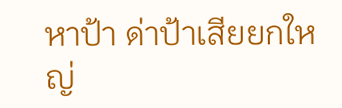หาป้า ด่าป้าเสียยกใหญ่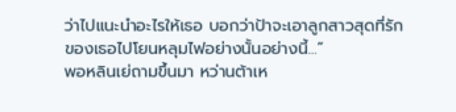ว่าไปแนะนำอะไรให้เธอ บอกว่าป้าจะเอาลูกสาวสุดที่รักของเธอไปโยนหลุมไฟอย่างนั้นอย่างนี้...”
พอหลินเย่ถามขึ้นมา หว่านต้าเห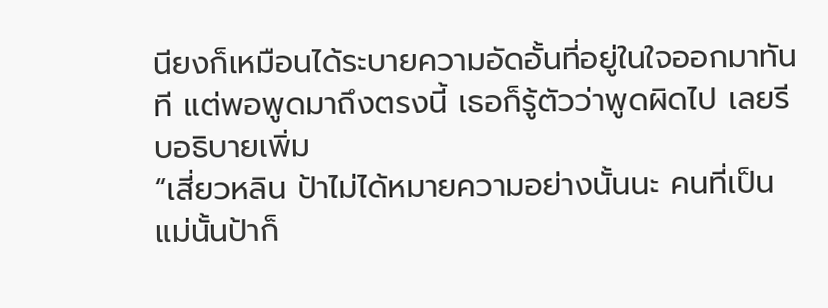นียงก็เหมือนได้ระบายความอัดอั้นที่อยู่ในใจออกมาทันที แต่พอพูดมาถึงตรงนี้ เธอก็รู้ตัวว่าพูดผิดไป เลยรีบอธิบายเพิ่ม
“เสี่ยวหลิน ป้าไม่ได้หมายความอย่างนั้นนะ คนที่เป็นแม่นั้นป้าก็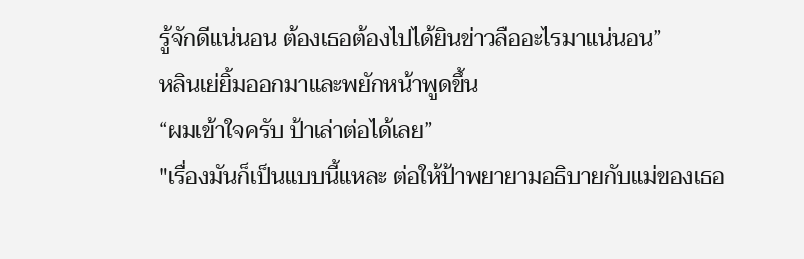รู้จักดีแน่นอน ต้องเธอต้องไปได้ยินข่าวลืออะไรมาแน่นอน”
หลินเย่ยิ้มออกมาและพยักหน้าพูดขึ้น
“ผมเข้าใจครับ ป้าเล่าต่อได้เลย”
"เรื่องมันก็เป็นแบบนี้แหละ ต่อให้ป้าพยายามอธิบายกับแม่ของเธอ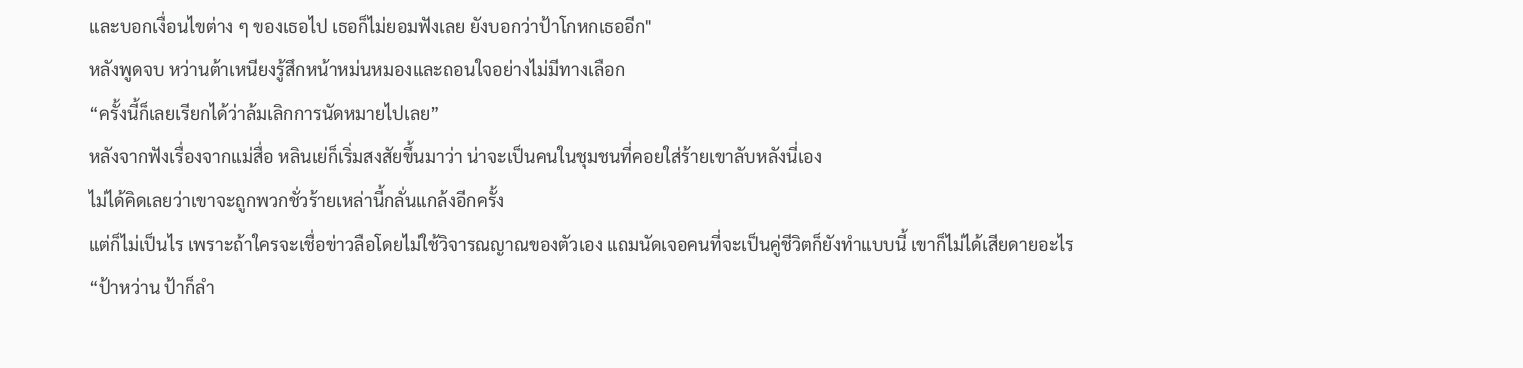และบอกเงื่อนไขต่าง ๆ ของเธอไป เธอก็ไม่ยอมฟังเลย ยังบอกว่าป้าโกหกเธออีก"
หลังพูดจบ หว่านต้าเหนียงรู้สึกหน้าหม่นหมองและถอนใจอย่างไม่มีทางเลือก
“ครั้งนี้ก็เลยเรียกได้ว่าล้มเลิกการนัดหมายไปเลย”
หลังจากฟังเรื่องจากแม่สื่อ หลินเย่ก็เริ่มสงสัยขึ้นมาว่า น่าจะเป็นคนในชุมชนที่คอยใส่ร้ายเขาลับหลังนี่เอง
ไม่ได้คิดเลยว่าเขาจะถูกพวกชั่วร้ายเหล่านี้กลั่นแกล้งอีกครั้ง
แต่ก็ไม่เป็นไร เพราะถ้าใครจะเชื่อข่าวลือโดยไม่ใช้วิจารณญาณของตัวเอง แถมนัดเจอคนที่จะเป็นคู่ชีวิตก็ยังทำแบบนี้ เขาก็ไม่ได้เสียดายอะไร
“ป้าหว่าน ป้าก็ลำ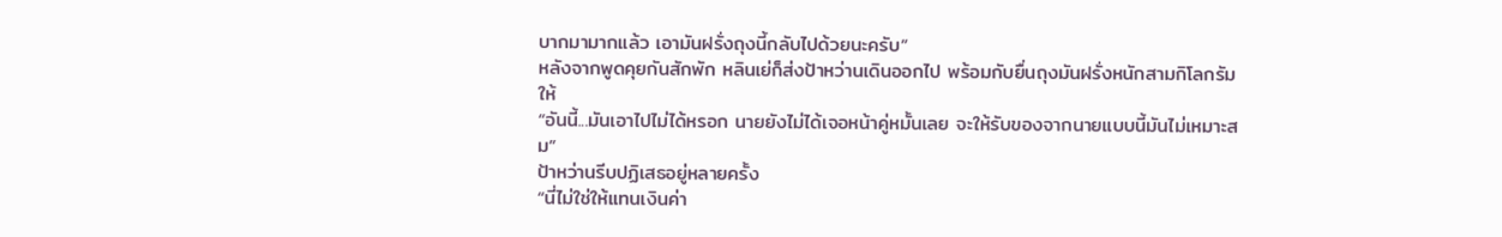บากมามากแล้ว เอามันฝรั่งถุงนี้กลับไปด้วยนะครับ”
หลังจากพูดคุยกันสักพัก หลินเย่ก็ส่งป้าหว่านเดินออกไป พร้อมกับยื่นถุงมันฝรั่งหนักสามกิโลกรัมให้
“อันนี้...มันเอาไปไม่ได้หรอก นายยังไม่ได้เจอหน้าคู่หมั้นเลย จะให้รับของจากนายแบบนี้มันไม่เหมาะสม”
ป้าหว่านรีบปฏิเสธอยู่หลายครั้ง
“นี่ไม่ใช่ให้แทนเงินค่า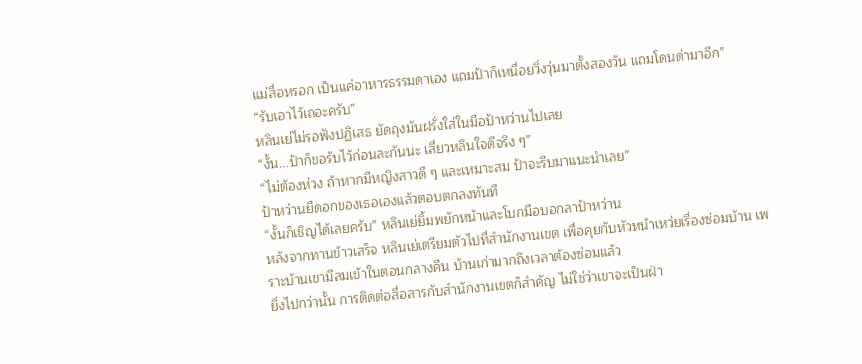แม่สื่อหรอก เป็นแค่อาหารธรรมดาเอง แถมป้าก็เหนื่อยวิ่งวุ่นมาตั้งสองวัน แถมโดนด่ามาอีก”
“รับเอาไว้เถอะครับ”
หลินเย่ไม่รอฟังปฏิเสธ ยัดถุงมันฝรั่งใส่ในมือป้าหว่านไปเลย
“งั้น...ป้าก็ขอรับไว้ก่อนละกันนะ เสี่ยวหลินใจดีจริง ๆ”
“ไม่ต้องห่วง ถ้าหากมีหญิงสาวดี ๆ และเหมาะสม ป้าจะรีบมาแนะนำเลย”
ป้าหว่านยืดอกของเธอเองแล้วตอบตกลงทันที
“งั้นก็เชิญได้เลยครับ” หลินเย่ยิ้มพยักหน้าและโบกมือบอกลาป้าหว่าน
หลังจากทานข้าวเสร็จ หลินเย่เตรียมตัวไปที่สำนักงานเขต เพื่อคุยกับหัวหน้าเหว่ยเรื่องซ่อมบ้าน เพราะบ้านเขามีลมเข้าในตอนกลางคืน บ้านเก่ามากถึงเวลาต้องซ่อมแล้ว
ยิ่งไปกว่านั้น การติดต่อสื่อสารกับสำนักงานเขตก็สำคัญ ไม่ใช่ว่าเขาจะเป็นฝ่า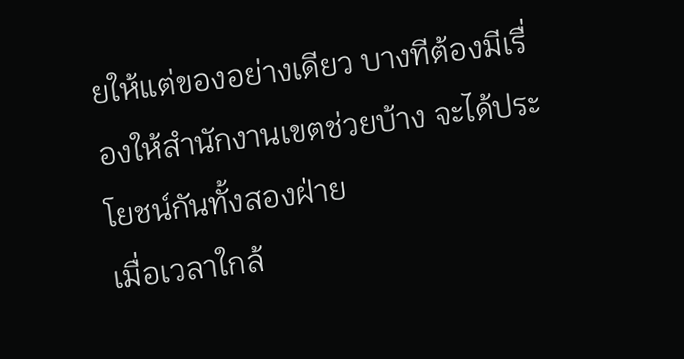ยให้แต่ของอย่างเดียว บางทีต้องมีเรื่องให้สำนักงานเขตช่วยบ้าง จะได้ประโยชน์กันทั้งสองฝ่าย
เมื่อเวลาใกล้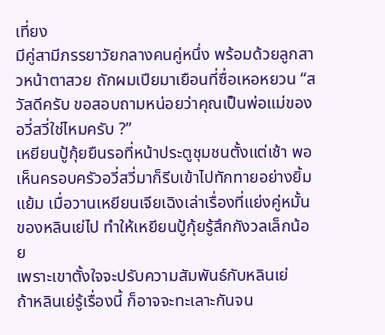เที่ยง
มีคู่สามีภรรยาวัยกลางคนคู่หนึ่ง พร้อมด้วยลูกสาวหน้าตาสวย ถักผมเปียมาเยือนที่ซื่อเหอหยวน “สวัสดีครับ ขอสอบถามหน่อยว่าคุณเป็นพ่อแม่ของอวี่สวี่ใช่ไหมครับ ?”
เหยียนปู้กุ้ยยืนรอที่หน้าประตูชุมชนตั้งแต่เช้า พอเห็นครอบครัวอวี่สวี่มาก็รีบเข้าไปทักทายอย่างยิ้มแย้ม เมื่อวานเหยียนเจียเฉิงเล่าเรื่องที่แย่งคู่หมั้นของหลินเย่ไป ทำให้เหยียนปู้กุ้ยรู้สึกกังวลเล็กน้อย
เพราะเขาตั้งใจจะปรับความสัมพันธ์กับหลินเย่
ถ้าหลินเย่รู้เรื่องนี้ ก็อาจจะทะเลาะกันจน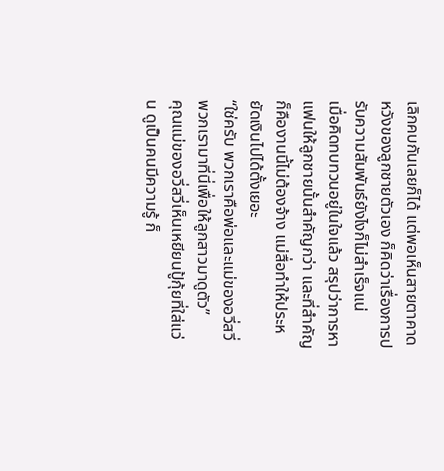เลิกคบกันเลยก็ได้ แต่พอเห็นสายตาคาดหวังของลูกชายตัวเอง ก็คิดว่าเรื่องการปรับความสัมพันธ์ยังไงก็ไม่สำเร็จแน่
เมื่อคิดทบทวนอยู่ในใจแล้ว สรุปว่าการหาแฟนให้ลูกชายนั้นสำคัญกว่า และที่สำคัญก็คืองานนี้ไม่ต้องจ้าง แม่สื่อทำให้ประหยัดเงินไปได้ตั้งเยอะ
“ใช่ครับ พวกเราคือพ่อและแม่ของอวี่สวี่ พวกเรามาที่นี่เพื่อให้ลูกสาวมาดูตัว”
คุณแม่ของอวี่สวี่เห็นเหยียนปู้กุ้ยที่ใส่แว่น ดูเป็นคนมีความรู้ ก็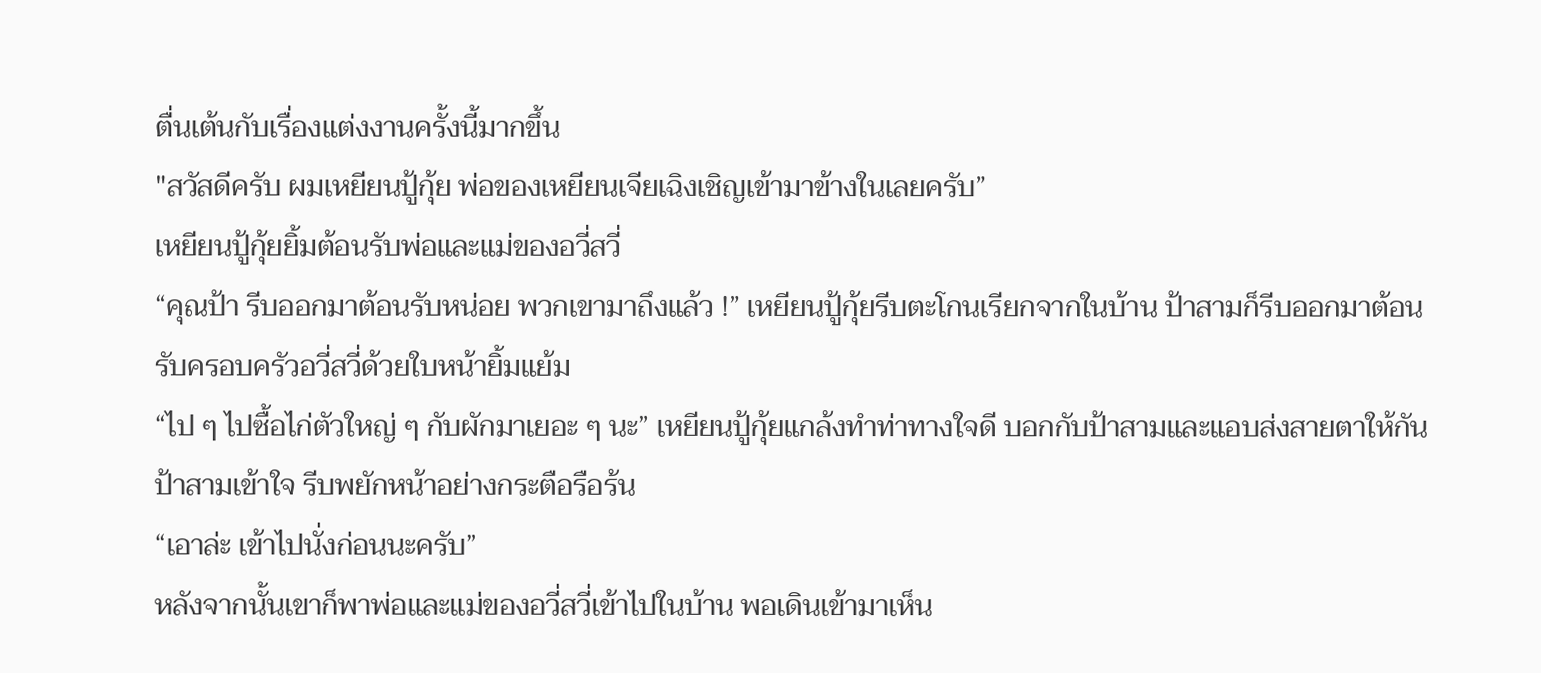ตื่นเต้นกับเรื่องแต่งงานครั้งนี้มากขึ้น
"สวัสดีครับ ผมเหยียนปู้กุ้ย พ่อของเหยียนเจียเฉิงเชิญเข้ามาข้างในเลยครับ”
เหยียนปู้กุ้ยยิ้มต้อนรับพ่อและแม่ของอวี่สวี่
“คุณป้า รีบออกมาต้อนรับหน่อย พวกเขามาถึงแล้ว !” เหยียนปู้กุ้ยรีบตะโกนเรียกจากในบ้าน ป้าสามก็รีบออกมาต้อนรับครอบครัวอวี่สวี่ด้วยใบหน้ายิ้มแย้ม
“ไป ๆ ไปซื้อไก่ตัวใหญ่ ๆ กับผักมาเยอะ ๆ นะ” เหยียนปู้กุ้ยแกล้งทำท่าทางใจดี บอกกับป้าสามและแอบส่งสายตาให้กัน ป้าสามเข้าใจ รีบพยักหน้าอย่างกระตือรือร้น
“เอาล่ะ เข้าไปนั่งก่อนนะครับ”
หลังจากนั้นเขาก็พาพ่อและแม่ของอวี่สวี่เข้าไปในบ้าน พอเดินเข้ามาเห็น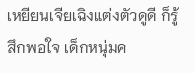เหยียนเจียเฉิงแต่งตัวดูดี ก็รู้สึกพอใจ เด็กหนุ่มค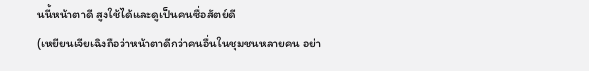นนี้หน้าตาดี สูงใช้ได้และดูเป็นคนซื่อสัตย์ดี
(เหยียนเจียเฉิงถือว่าหน้าตาดีกว่าคนอื่นในชุมชนหลายคน อย่า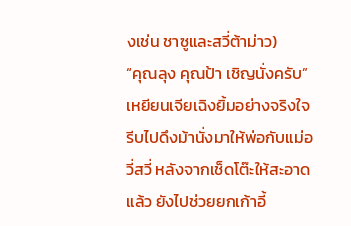งเช่น ชาซูและสวี่ต้าม่าว)
“คุณลุง คุณป้า เชิญนั่งครับ”
เหยียนเจียเฉิงยิ้มอย่างจริงใจ รีบไปดึงม้านั่งมาให้พ่อกับแม่อวี่สวี่ หลังจากเช็ดโต๊ะให้สะอาดแล้ว ยังไปช่วยยกเก้าอี้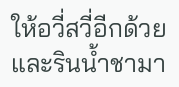ให้อวี่สวี่อีกด้วย และรินน้ำชามา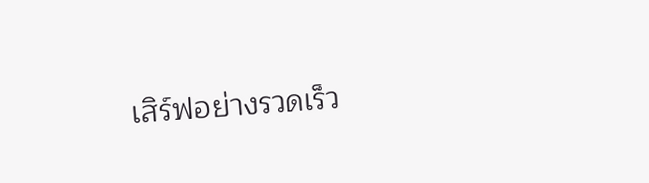เสิร์ฟอย่างรวดเร็ว